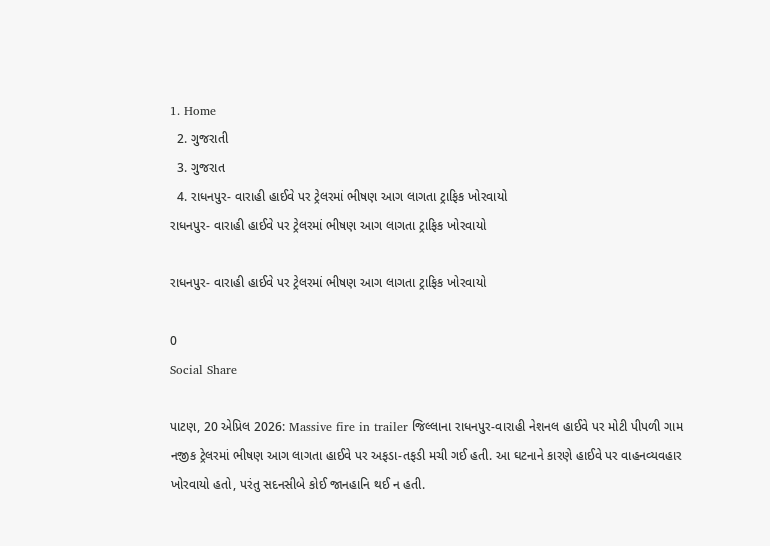1. Home
  2. ગુજરાતી
  3. ગુજરાત
  4. રાધનપુર- વારાહી હાઈવે પર ટ્રેલરમાં ભીષણ આગ લાગતા ટ્રાફિક ખોરવાયો
રાધનપુર- વારાહી હાઈવે પર ટ્રેલરમાં ભીષણ આગ લાગતા ટ્રાફિક ખોરવાયો

રાધનપુર- વારાહી હાઈવે પર ટ્રેલરમાં ભીષણ આગ લાગતા ટ્રાફિક ખોરવાયો

0
Social Share

પાટણ, 20 એપ્રિલ 2026: Massive fire in trailer જિલ્લાના રાધનપુર-વારાહી નેશનલ હાઈવે પર મોટી પીપળી ગામ નજીક ટ્રેલરમાં ભીષણ આગ લાગતા હાઈવે પર અફડા-તફડી મચી ગઈ હતી. આ ઘટનાને કારણે હાઈવે પર વાહનવ્યવહાર ખોરવાયો હતો, પરંતુ સદનસીબે કોઈ જાનહાનિ થઈ ન હતી.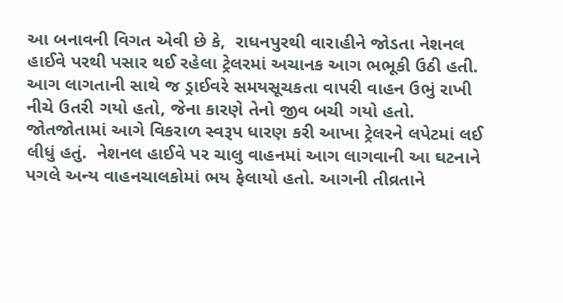આ બનાવની વિગત એવી છે કે,  રાધનપુરથી વારાહીને જોડતા નેશનલ હાઈવે પરથી પસાર થઈ રહેલા ટ્રેલરમાં અચાનક આગ ભભૂકી ઉઠી હતી. આગ લાગતાની સાથે જ ડ્રાઈવરે સમયસૂચકતા વાપરી વાહન ઉભું રાખી નીચે ઉતરી ગયો હતો, જેના કારણે તેનો જીવ બચી ગયો હતો. જોતજોતામાં આગે વિકરાળ સ્વરૂપ ધારણ કરી આખા ટ્રેલરને લપેટમાં લઈ લીધું હતું.  નેશનલ હાઈવે પર ચાલુ વાહનમાં આગ લાગવાની આ ઘટનાને પગલે અન્ય વાહનચાલકોમાં ભય ફેલાયો હતો. આગની તીવ્રતાને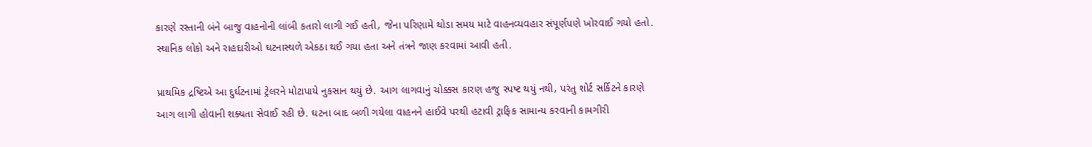કારણે રસ્તાની બંને બાજુ વાહનોની લાંબી કતારો લાગી ગઈ હતી, જેના પરિણામે થોડા સમય માટે વાહનવ્યવહાર સંપૂર્ણપણે ખોરવાઈ ગયો હતો. સ્થાનિક લોકો અને રાહદારીઓ ઘટનાસ્થળે એકઠા થઈ ગયા હતા અને તંત્રને જાણ કરવામાં આવી હતી.

પ્રાથમિક દ્રષ્ટિએ આ દુર્ઘટનામાં ટ્રેલરને મોટાપાયે નુકસાન થયું છે. આગ લાગવાનું ચોક્કસ કારણ હજુ સ્પષ્ટ થયું નથી, પરંતુ શોર્ટ સર્કિટને કારણે આગ લાગી હોવાની શક્યતા સેવાઈ રહી છે. ઘટના બાદ બળી ગયેલા વાહનને હાઈવે પરથી હટાવી ટ્રાફિક સામાન્ય કરવાની કામગીરી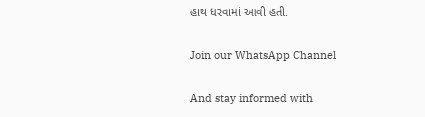હાથ ધરવામાં આવી હતી.

Join our WhatsApp Channel

And stay informed with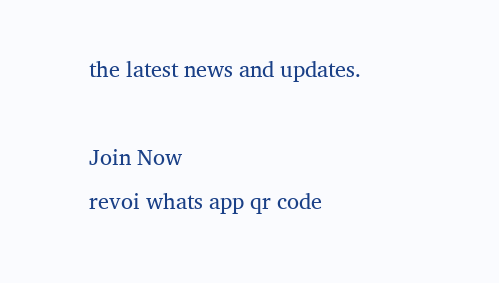the latest news and updates.

Join Now
revoi whats app qr code